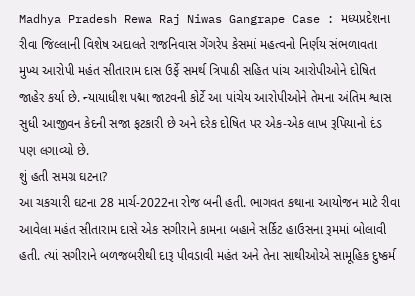Madhya Pradesh Rewa Raj Niwas Gangrape Case : મધ્યપ્રદેશના રીવા જિલ્લાની વિશેષ અદાલતે રાજનિવાસ ગેંગરેપ કેસમાં મહત્વનો નિર્ણય સંભળાવતા મુખ્ય આરોપી મહંત સીતારામ દાસ ઉર્ફે સમર્થ ત્રિપાઠી સહિત પાંચ આરોપીઓને દોષિત જાહેર કર્યા છે. ન્યાયાધીશ પદ્મા જાટવની કોર્ટે આ પાંચેય આરોપીઓને તેમના અંતિમ શ્વાસ સુધી આજીવન કેદની સજા ફટકારી છે અને દરેક દોષિત પર એક-એક લાખ રૂપિયાનો દંડ પણ લગાવ્યો છે.
શું હતી સમગ્ર ઘટના?
આ ચકચારી ઘટના 28 માર્ચ-2022ના રોજ બની હતી. ભાગવત કથાના આયોજન માટે રીવા આવેલા મહંત સીતારામ દાસે એક સગીરાને કામના બહાને સર્કિટ હાઉસના રૂમમાં બોલાવી હતી. ત્યાં સગીરાને બળજબરીથી દારૂ પીવડાવી મહંત અને તેના સાથીઓએ સામૂહિક દુષ્કર્મ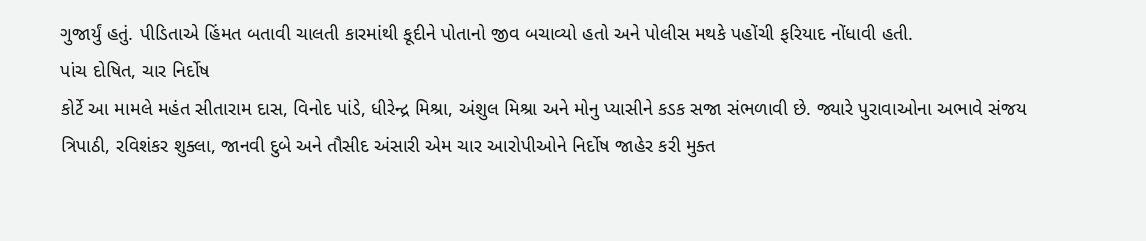ગુજાર્યું હતું. પીડિતાએ હિંમત બતાવી ચાલતી કારમાંથી કૂદીને પોતાનો જીવ બચાવ્યો હતો અને પોલીસ મથકે પહોંચી ફરિયાદ નોંધાવી હતી.
પાંચ દોષિત, ચાર નિર્દોષ
કોર્ટે આ મામલે મહંત સીતારામ દાસ, વિનોદ પાંડે, ધીરેન્દ્ર મિશ્રા, અંશુલ મિશ્રા અને મોનુ પ્યાસીને કડક સજા સંભળાવી છે. જ્યારે પુરાવાઓના અભાવે સંજય ત્રિપાઠી, રવિશંકર શુક્લા, જાનવી દુબે અને તૌસીદ અંસારી એમ ચાર આરોપીઓને નિર્દોષ જાહેર કરી મુક્ત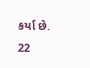કર્યા છે.
22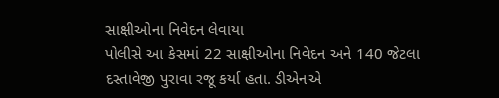સાક્ષીઓના નિવેદન લેવાયા
પોલીસે આ કેસમાં 22 સાક્ષીઓના નિવેદન અને 140 જેટલા દસ્તાવેજી પુરાવા રજૂ કર્યા હતા. ડીએનએ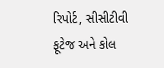રિપોર્ટ, સીસીટીવી ફૂટેજ અને કોલ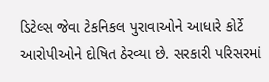ડિટેલ્સ જેવા ટેકનિકલ પુરાવાઓને આધારે કોર્ટે આરોપીઓને દોષિત ઠેરવ્યા છે. સરકારી પરિસરમાં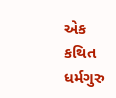એક કથિત ધર્મગુરુ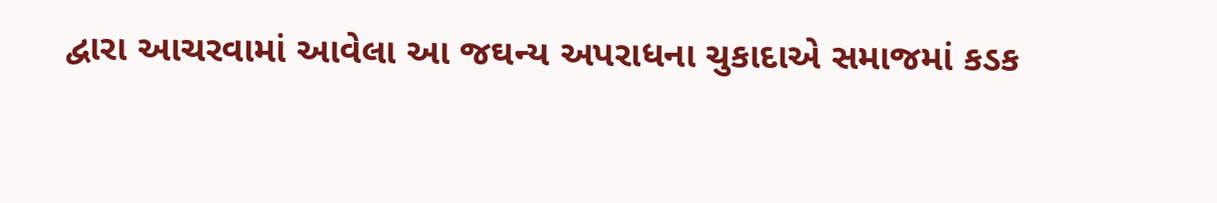દ્વારા આચરવામાં આવેલા આ જઘન્ય અપરાધના ચુકાદાએ સમાજમાં કડક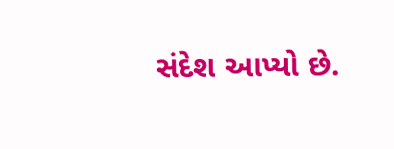સંદેશ આપ્યો છે.